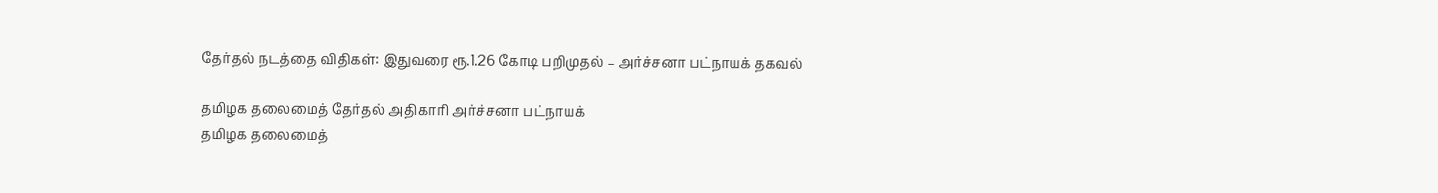தேர்தல் நடத்தை விதிகள்: இதுவரை ரூ.1.26 கோடி பறிமுதல் – அர்ச்சனா பட்நாயக் தகவல்

தமிழக தலைமைத் தேர்தல் அதிகாரி அர்ச்சனா பட்நாயக்
தமிழக தலைமைத்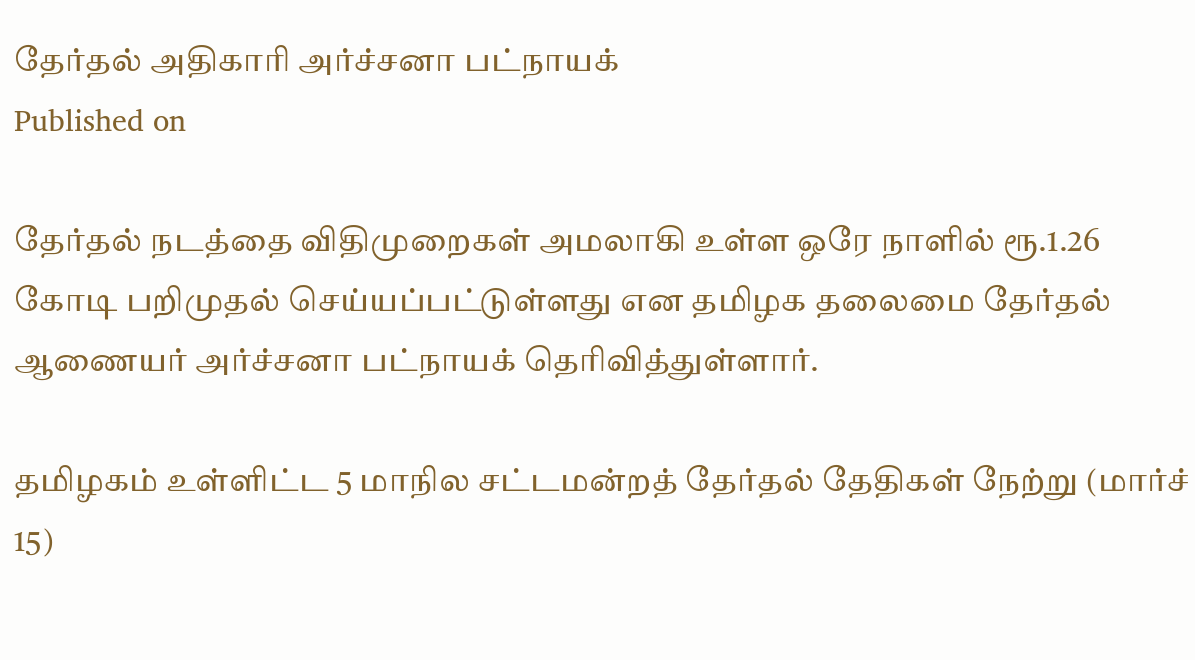தேர்தல் அதிகாரி அர்ச்சனா பட்நாயக்
Published on

தேர்தல் நடத்தை விதிமுறைகள் அமலாகி உள்ள ஒரே நாளில் ரூ.1.26 கோடி பறிமுதல் செய்யப்பட்டுள்ளது என தமிழக தலைமை தேர்தல் ஆணையர் அர்ச்சனா பட்நாயக் தெரிவித்துள்ளார்.

தமிழகம் உள்ளிட்ட 5 மாநில சட்டமன்றத் தேர்தல் தேதிகள் நேற்று (மார்ச் 15)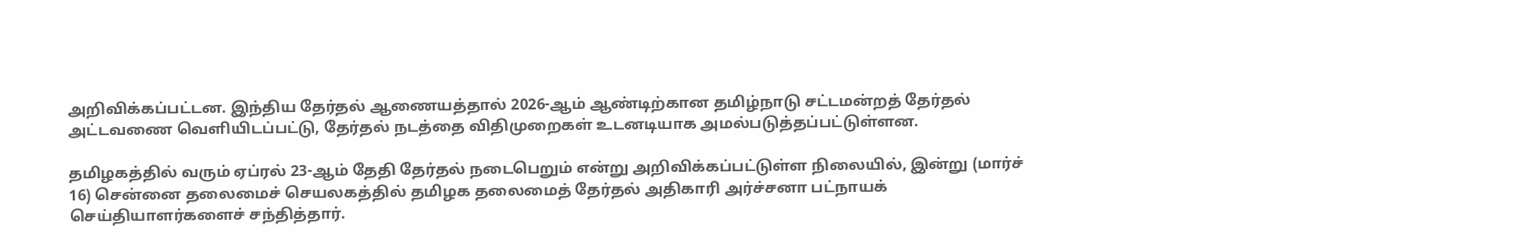அறிவிக்கப்பட்டன. இந்திய தேர்தல் ஆணையத்தால் 2026-ஆம் ஆண்டிற்கான தமிழ்நாடு சட்டமன்றத் தேர்தல் அட்டவணை வெளியிடப்பட்டு, தேர்தல் நடத்தை விதிமுறைகள் உடனடியாக அமல்படுத்தப்பட்டுள்ளன.

தமிழகத்தில் வரும் ஏப்ரல் 23-ஆம் தேதி தேர்தல் நடைபெறும் என்று அறிவிக்கப்பட்டுள்ள நிலையில், இன்று (மார்ச் 16) சென்னை தலைமைச் செயலகத்தில் தமிழக தலைமைத் தேர்தல் அதிகாரி அர்ச்சனா பட்நாயக் செய்தியாளர்களைச் சந்தித்தார்.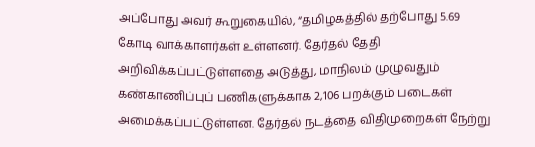அப்போது அவர் கூறுகையில், “தமிழகத்தில் தற்போது 5.69 கோடி வாக்காளர்கள் உள்ளனர். தேர்தல் தேதி அறிவிக்கப்பட்டுள்ளதை அடுத்து, மாநிலம் முழுவதும் கண்காணிப்புப் பணிகளுக்காக 2,106 பறக்கும் படைகள் அமைக்கப்பட்டுள்ளன. தேர்தல் நடத்தை விதிமுறைகள் நேற்று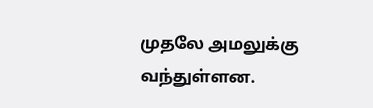முதலே அமலுக்கு வந்துள்ளன.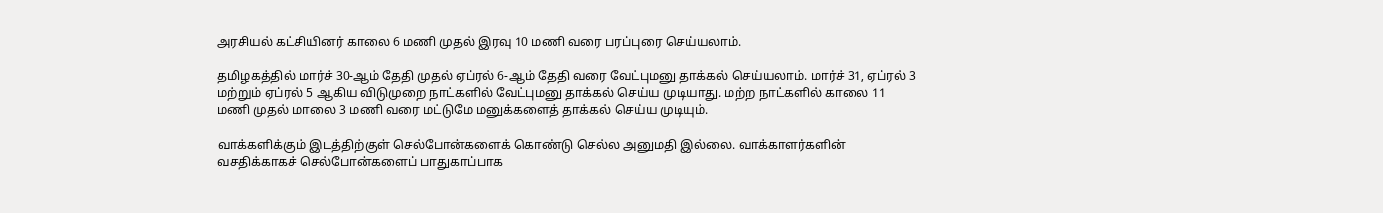அரசியல் கட்சியினர் காலை 6 மணி முதல் இரவு 10 மணி வரை பரப்புரை செய்யலாம்.

தமிழகத்தில் மார்ச் 30-ஆம் தேதி முதல் ஏப்ரல் 6-ஆம் தேதி வரை வேட்புமனு தாக்கல் செய்யலாம். மார்ச் 31, ஏப்ரல் 3 மற்றும் ஏப்ரல் 5 ஆகிய விடுமுறை நாட்களில் வேட்புமனு தாக்கல் செய்ய முடியாது. மற்ற நாட்களில் காலை 11 மணி முதல் மாலை 3 மணி வரை மட்டுமே மனுக்களைத் தாக்கல் செய்ய முடியும்.

வாக்களிக்கும் இடத்திற்குள் செல்போன்களைக் கொண்டு செல்ல அனுமதி இல்லை. வாக்காளர்களின் வசதிக்காகச் செல்போன்களைப் பாதுகாப்பாக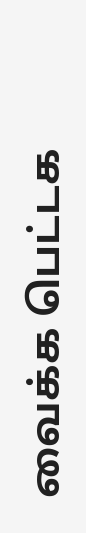வைக்க பெட்டக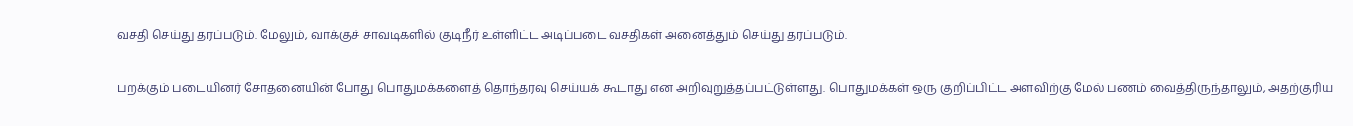வசதி செய்து தரப்படும். மேலும், வாக்குச் சாவடிகளில் குடிநீர் உள்ளிட்ட அடிப்படை வசதிகள் அனைத்தும் செய்து தரப்படும்.

பறக்கும் படையினர் சோதனையின் போது பொதுமக்களைத் தொந்தரவு செய்யக் கூடாது என அறிவுறுத்தப்பட்டுள்ளது. பொதுமக்கள் ஒரு குறிப்பிட்ட அளவிற்கு மேல் பணம் வைத்திருந்தாலும், அதற்குரிய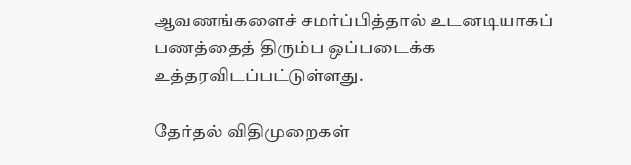ஆவணங்களைச் சமர்ப்பித்தால் உடனடியாகப் பணத்தைத் திரும்ப ஒப்படைக்க உத்தரவிடப்பட்டுள்ளது.

தேர்தல் விதிமுறைகள்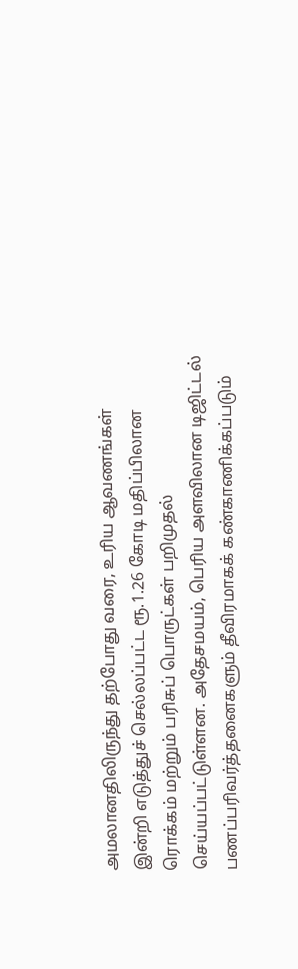அமலானதிலிருந்து தற்போது வரை, உரிய ஆவணங்கள் இன்றி எடுத்துச் செல்லப்பட்ட ரூ.1.26 கோடி மதிப்பிலான ரொக்கம் மற்றும் பரிசுப் பொருட்கள் பறிமுதல் செய்யப்பட்டுள்ளன. அதேசமயம், பெரிய அளவிலான டிஜிட்டல் பணப்பரிவர்த்தனைகளும் தீவிரமாகக் கண்காணிக்கப்படும்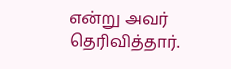என்று அவர் தெரிவித்தார்.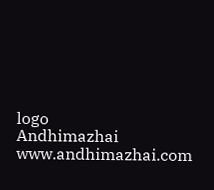logo
Andhimazhai
www.andhimazhai.com